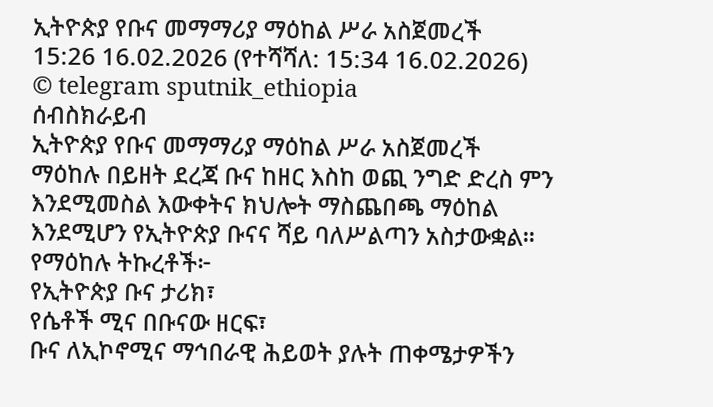ኢትዮጵያ የቡና መማማሪያ ማዕከል ሥራ አስጀመረች
15:26 16.02.2026 (የተሻሻለ: 15:34 16.02.2026)
© telegram sputnik_ethiopia
ሰብስክራይብ
ኢትዮጵያ የቡና መማማሪያ ማዕከል ሥራ አስጀመረች
ማዕከሉ በይዘት ደረጃ ቡና ከዘር እስከ ወጪ ንግድ ድረስ ምን እንደሚመስል እውቀትና ክህሎት ማስጨበጫ ማዕከል እንደሚሆን የኢትዮጵያ ቡናና ሻይ ባለሥልጣን አስታውቋል፡፡
የማዕከሉ ትኩረቶች፦
የኢትዮጵያ ቡና ታሪክ፣
የሴቶች ሚና በቡናው ዘርፍ፣
ቡና ለኢኮኖሚና ማኅበራዊ ሕይወት ያሉት ጠቀሜታዎችን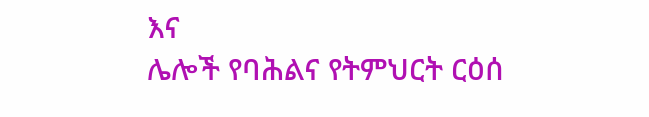እና
ሌሎች የባሕልና የትምህርት ርዕሰ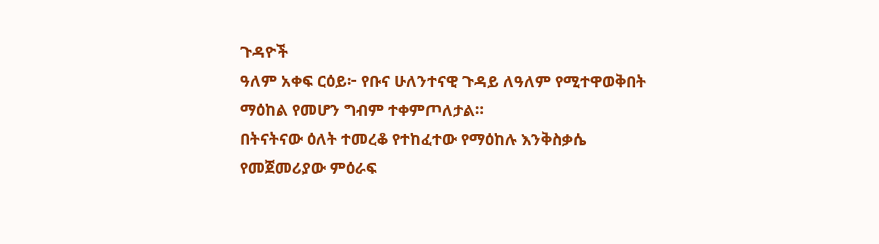ጉዳዮች
ዓለም አቀፍ ርዕይ፦ የቡና ሁለንተናዊ ጉዳይ ለዓለም የሚተዋወቅበት ማዕከል የመሆን ግብም ተቀምጦለታል።
በትናትናው ዕለት ተመረቆ የተከፈተው የማዕከሉ እንቅስቃሴ የመጀመሪያው ምዕራፍ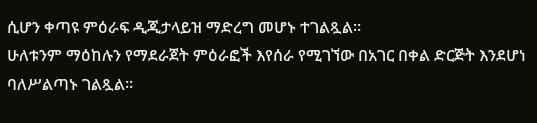ሲሆን ቀጣዩ ምዕራፍ ዲጂታላይዝ ማድረግ መሆኑ ተገልጿል፡፡
ሁለቱንም ማዕከሉን የማደራጀት ምዕራፎች እየሰራ የሚገኘው በአገር በቀል ድርጅት እንደሆነ ባለሥልጣኑ ገልጿል።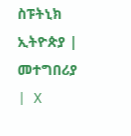ስፑትኒክ ኢትዮጵያ | መተግበሪያ | X